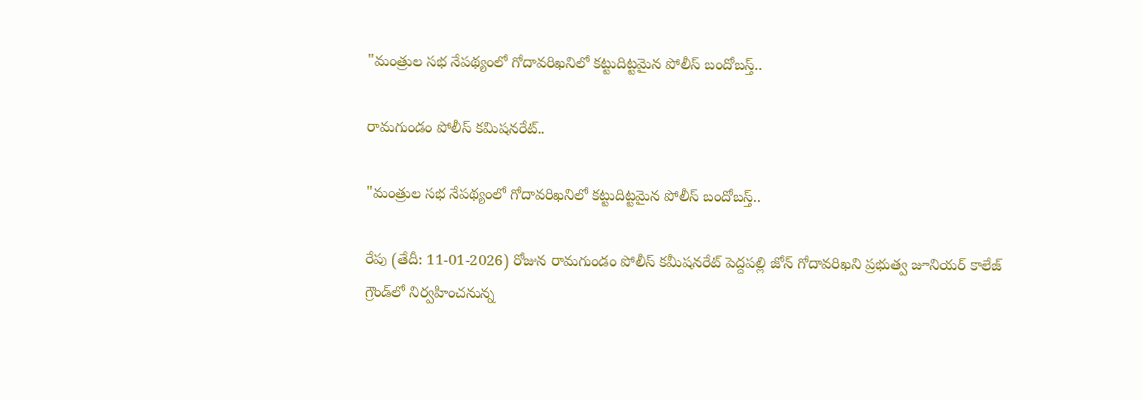"మంత్రుల సభ నేపథ్యంలో గోదావరిఖనిలో కట్టుదిట్టమైన పోలీస్ బందోబస్త్..

రామగుండం పోలీస్ కమిషనరేట్..

"మంత్రుల సభ నేపథ్యంలో గోదావరిఖనిలో కట్టుదిట్టమైన పోలీస్ బందోబస్త్..

రేపు (తేదీ: 11-01-2026) రోజున రామగుండం పోలీస్ కమీషనరేట్ పెద్దపల్లి జోన్ గోదావరిఖని ప్రభుత్వ జూనియర్ కాలేజ్ గ్రౌండ్‌లో నిర్వహించనున్న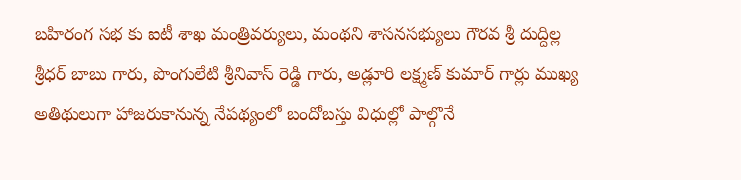బహిరంగ సభ కు ఐటీ శాఖ మంత్రివర్యులు, మంథని శాసనసభ్యులు గౌరవ శ్రీ దుద్దిల్ల శ్రీధర్ బాబు గారు, పొంగులేటి శ్రీనివాస్ రెడ్డి గారు, అడ్లూరి లక్ష్మణ్ కుమార్ గార్లు ముఖ్య అతిథులుగా హాజరుకానున్న నేపథ్యంలో బందోబస్తు విధుల్లో పాల్గొనే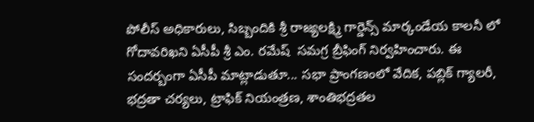పోలీస్ అధికారులు, సిబ్బందికి శ్రీ రాజ్యలక్ష్మి గార్డెన్స్ మార్కండేయ కాలనీ లో గోదావరిఖని ఏసీపీ శ్రీ ఎం. రమేష్  సమగ్ర బ్రీఫింగ్ నిర్వహించారు. ఈ సందర్బంగా ఏసీపీ మాట్లాడుతూ... సభా ప్రాంగణంలో వేదిక, పబ్లిక్ గ్యాలరీ, భద్రతా చర్యలు, ట్రాఫిక్ నియంత్రణ, శాంతిభద్రతల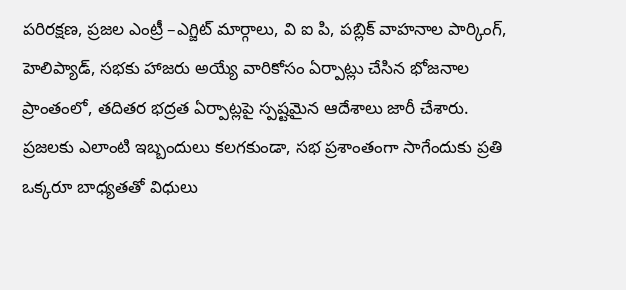పరిరక్షణ, ప్రజల ఎంట్రీ –ఎగ్జిట్ మార్గాలు, వి ఐ పి, పబ్లిక్ వాహనాల పార్కింగ్, హెలిప్యాడ్, సభకు హాజరు అయ్యే వారికోసం ఏర్పాట్లు చేసిన భోజనాల ప్రాంతంలో, తదితర భద్రత ఏర్పాట్లపై స్పష్టమైన ఆదేశాలు జారీ చేశారు. ప్రజలకు ఎలాంటి ఇబ్బందులు కలగకుండా, సభ ప్రశాంతంగా సాగేందుకు ప్రతి ఒక్కరూ బాధ్యతతో విధులు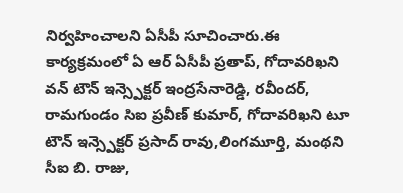నిర్వహించాలని ఏసీపీ సూచించారు.ఈ కార్యక్రమంలో ఏ ఆర్ ఏసీపీ ప్రతాప్, గోదావరిఖని వన్ టౌన్ ఇన్స్పెక్టర్ ఇంద్రసేనారెడ్డి, రవీందర్, రామగుండం సిఐ ప్రవీణ్ కుమార్, గోదావరిఖని టూ టౌన్ ఇన్స్పెక్టర్ ప్రసాద్ రావు,లింగమూర్తి, మంథని సీఐ బి. రాజు,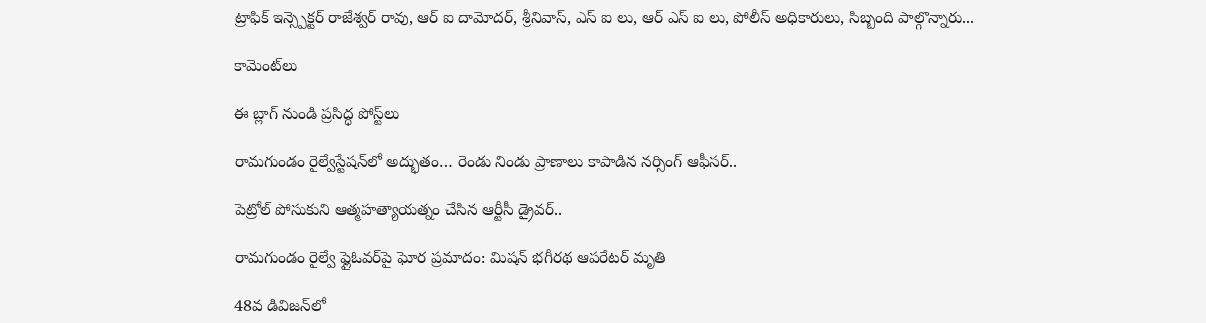ట్రాఫిక్ ఇన్స్పెక్టర్ రాజేశ్వర్ రావు, ఆర్ ఐ దామోదర్, శ్రీనివాస్, ఎస్ ఐ లు, ఆర్ ఎస్ ఐ లు, పోలీస్ అధికారులు, సిబ్బంది పాల్గొన్నారు...

కామెంట్‌లు

ఈ బ్లాగ్ నుండి ప్రసిద్ధ పోస్ట్‌లు

రామగుండం రైల్వేస్టేషన్‌లో అద్భుతం… రెండు నిండు ప్రాణాలు కాపాడిన నర్సింగ్ ఆఫీసర్..

పెట్రోల్ పోసుకుని ఆత్మహత్యాయత్నం చేసిన ఆర్టీసీ డ్రైవర్..

రామగుండం రైల్వే ఫ్లైఓవర్‌పై ఘోర ప్రమాదం: మిషన్ భగీరథ ఆపరేటర్ మృతి

48వ డివిజన్‌లో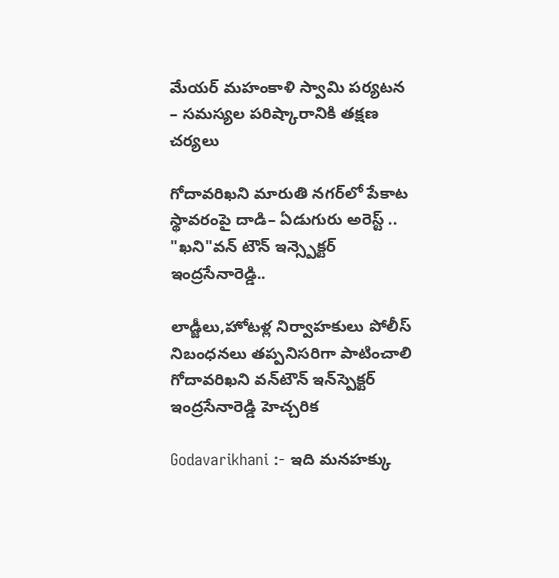మేయర్ మహంకాళి స్వామి పర్యటన – సమస్యల పరిష్కారానికి తక్షణ చర్యలు

గోదావరిఖని మారుతి నగర్‌లో పేకాట స్థావరంపై దాడి– ఏడుగురు అరెస్ట్ .. "ఖని"వన్ టౌన్ ఇన్స్పెక్టర్ ఇంద్రసేనారెడ్డి..

లాడ్జీలు,హోటళ్ల నిర్వాహకులు పోలీస్ నిబంధనలు తప్పనిసరిగా పాటించాలి గోదావరిఖని వన్‌టౌన్ ఇన్‌స్పెక్టర్ ఇంద్రసేనారెడ్డి హెచ్చరిక

Godavarikhani :- ఇది మనహక్కు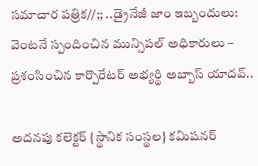సమాచార పత్రిక//;; ..డ్రైనేజీ జాం ఇబ్బందులు: వెంటనే స్పందించిన మున్సిపల్ అధికారులు – ప్రశంసించిన కార్పొరేటర్ అభ్యర్థి అబ్బాస్ యాదవ్..

అదనపు కలెక్టర్ {స్థానిక సంస్థల} కమిషనర్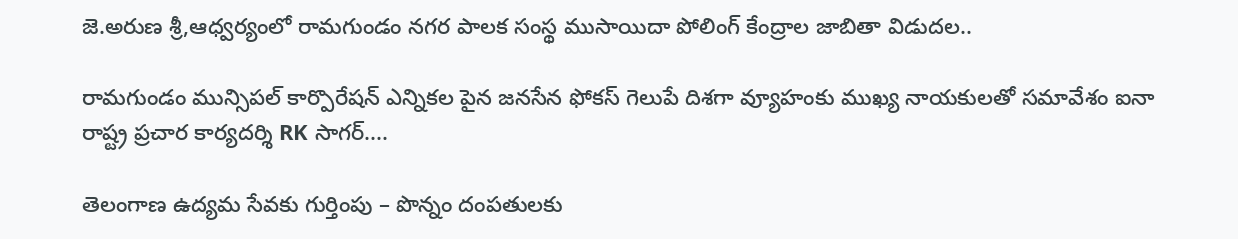జె.అరుణ శ్రీ,ఆధ్వర్యంలో రామగుండం నగర పాలక సంస్థ ముసాయిదా పోలింగ్ కేంద్రాల జాబితా విడుదల..

రామగుండం మున్సిపల్ కార్పొరేషన్ ఎన్నికల పైన జనసేన ఫోకస్ గెలుపే దిశగా వ్యూహంకు ముఖ్య నాయకులతో సమావేశం ఐనా రాష్ట్ర ప్రచార కార్యదర్శి RK సాగర్....

తెలంగాణ ఉద్యమ సేవకు గుర్తింపు – పొన్నం దంపతులకు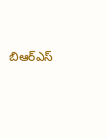బిఆర్ఎస్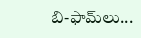బి-ఫామ్‌లు...